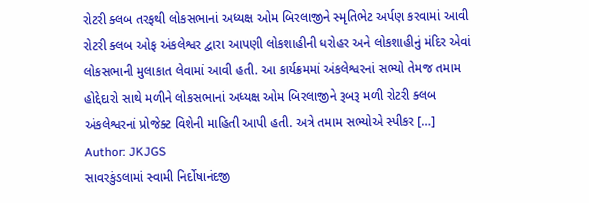રોટરી ક્લબ તરફથી લોકસભાનાં અધ્યક્ષ ઓમ બિરલાજીને સ્મૃતિભેટ અર્પણ કરવામાં આવી રોટરી ક્લબ ઓફ અંકલેશ્વર દ્વારા આપણી લોકશાહીની ધરોહર અને લોકશાહીનું મંદિર એવાં લોકસભાની મુલાકાત લેવામાં આવી હતી. આ કાર્યક્રમમાં અંકલેશ્વરનાં સભ્યો તેમજ તમામ હોદ્દેદારો સાથે મળીને લોકસભાનાં અધ્યક્ષ ઓમ બિરલાજીને રૂબરૂ મળી રોટરી ક્લબ અંકલેશ્વરનાં પ્રોજેક્ટ વિશેની માહિતી આપી હતી. અત્રે તમામ સભ્યોએ સ્પીકર […]
Author: JKJGS
સાવરકુંડલામાં સ્વામી નિર્દોષાનંદજી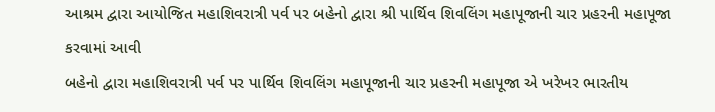આશ્રમ દ્વારા આયોજિત મહાશિવરાત્રી પર્વ પર બહેનો દ્વારા શ્રી પાર્થિવ શિવલિંગ મહાપૂજાની ચાર પ્રહરની મહાપૂજા કરવામાં આવી
બહેનો દ્વારા મહાશિવરાત્રી પર્વ પર પાર્થિવ શિવલિંગ મહાપૂજાની ચાર પ્રહરની મહાપૂજા એ ખરેખર ભારતીય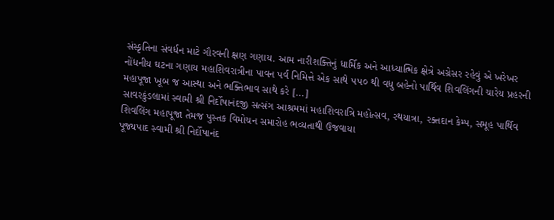સંસ્કૃતિના સંવર્ધન માટે ગૌરવની ક્ષણ ગણાય. આમ નારીશક્તિનું ધાર્મિક અને આધ્યાત્મિક ક્ષેત્રે અગ્રેસર રહેવું એ ખરેખર નોંધનીય ઘટના ગણાય મહાશિવરાત્રીના પાવન પર્વ નિમિત્તે એક સાથે ૫૫૦ થી વધુ બહેનો પાર્થિવ શિવલિંગની ચારેય પ્રહરની મહાપૂજા ખૂબ જ આસ્થા અને ભક્તિભાવ સાથે કરે […]
સાવરકુંડલામાં સ્વામી શ્રી નિર્દોષાનંદજી સત્સંગ આશ્રમમાં મહાશિવરાત્રિ મહોત્સવ, રથયાત્રા, રક્તદાન કેમ્પ, સમૂહ પાર્થિવ શિવલિંગ મહાપૂજા તેમજ પુસ્તક વિમોચન સમારોહ ભવ્યતાથી ઉજવાયા
પૂજ્યપાદ સ્વામી શ્રી નિર્દોષાનંદ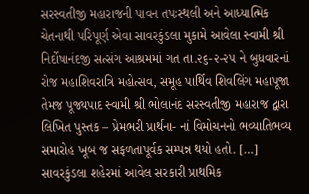સરસ્વતીજી મહારાજની પાવન તપઃસ્થલી અને આધ્યાત્મિક ચેતનાથી પરિપૂર્ણ એવા સાવરકુંડલા મુકામે આવેલા સ્વામી શ્રી નિર્દોષાનંદજી સત્સંગ આશ્રમમાં ગત તા.૨૬-૨-૨૫ ને બુધવારનાં રોજ મહાશિવરાત્રિ મહોત્સવ, સમૂહ પાર્થિવ શિવલિંગ મહાપૂજા તેમજ પૂજ્યપાદ સ્વામી શ્રી ભોલાનંદ સરસ્વતીજી મહારાજ દ્વારા લિખિત પુસ્તક – પ્રેમભરી પ્રાર્થના- નાં વિમોચનનો ભવ્યાતિભવ્ય સમારોહ ખૂબ જ સફળતાપૂર્વક સમ્પન્ન થયો હતો. […]
સાવરકુંડલા શહેરમાં આવેલ સરકારી પ્રાથમિક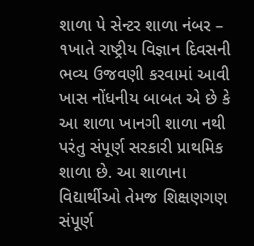શાળા પે સેન્ટર શાળા નંબર – ૧ખાતે રાષ્ટ્રીય વિજ્ઞાન દિવસની ભવ્ય ઉજવણી કરવામાં આવી
ખાસ નોંધનીય બાબત એ છે કે આ શાળા ખાનગી શાળા નથી પરંતુ સંપૂર્ણ સરકારી પ્રાથમિક શાળા છે. આ શાળાના વિદ્યાર્થીઓ તેમજ શિક્ષણગણ સંપૂર્ણ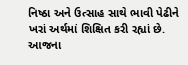નિષ્ઠા અને ઉત્સાહ સાથે ભાવી પેઢીને ખરાં અર્થમાં શિક્ષિત કરી રહ્યાં છે. આજના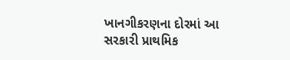ખાનગીકરણના દોરમાં આ સરકારી પ્રાથમિક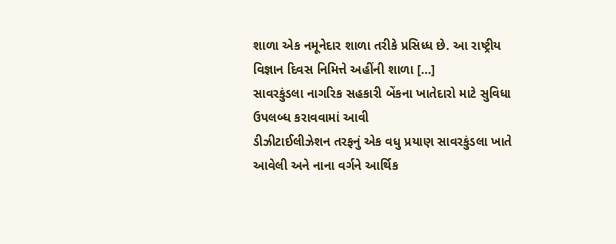શાળા એક નમૂનેદાર શાળા તરીકે પ્રસિધ્ધ છે. આ રાષ્ટ્રીય વિજ્ઞાન દિવસ નિમિત્તે અહીંની શાળા […]
સાવરકુંડલા નાગરિક સહકારી બેંકના ખાતેદારો માટે સુવિધા ઉપલબ્ધ કરાવવામાં આવી
ડીઝીટાઈલીઝેશન તરફનું એક વધુ પ્રયાણ સાવરકુંડલા ખાતે આવેલી અને નાના વર્ગને આર્થિક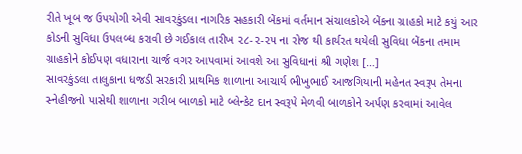રીતે ખૂબ જ ઉપયોગી એવી સાવરકુંડલા નાગરિક સહકારી બેંકમાં વર્તમાન સંચાલકોએ બેંકના ગ્રાહકો માટે કયું આર કોડની સુવિધા ઉપલબ્ધ કરાવી છે ગઈકાલ તારીખ ૨૮-૨-૨૫ ના રોજ થી કાર્યરત થયેલી સુવિધા બેંકના તમામ ગ્રાહકોને કોઈપણ વધારાના ચાર્જ વગર આપવામાં આવશે આ સુવિધાનાં શ્રી ગણેશ […]
સાવરકુંડલા તાલુકાના ધજડી સરકારી પ્રાથમિક શાળાના આચાર્ય ભીખુભાઈ આજગિયાની મહેનત સ્વરૂપ તેમના સ્નેહીજનો પાસેથી શાળાના ગરીબ બાળકો માટે બ્લેન્કેટ દાન સ્વરૂપે મેળવી બાળકોને અર્પણ કરવામાં આવેલ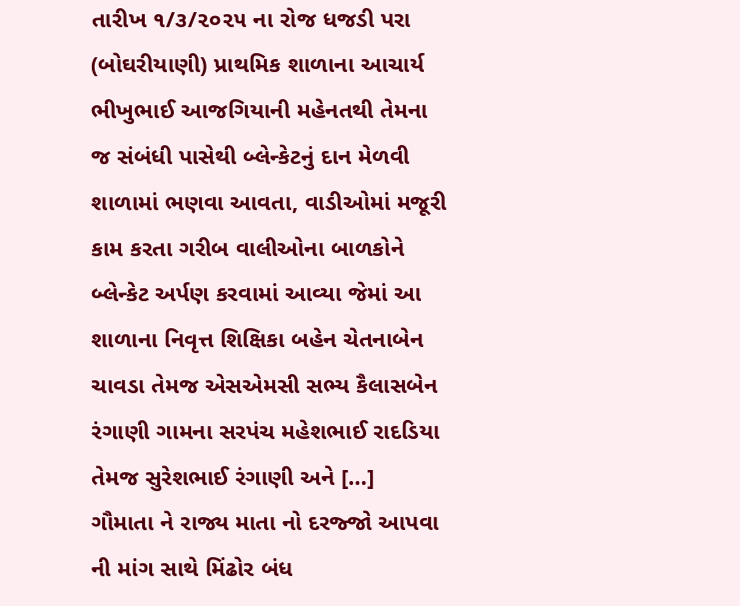તારીખ ૧/૩/૨૦૨૫ ના રોજ ધજડી પરા (બોઘરીયાણી) પ્રાથમિક શાળાના આચાર્ય ભીખુભાઈ આજગિયાની મહેનતથી તેમના જ સંબંધી પાસેથી બ્લેન્કેટનું દાન મેળવી શાળામાં ભણવા આવતા, વાડીઓમાં મજૂરી કામ કરતા ગરીબ વાલીઓના બાળકોને બ્લેન્કેટ અર્પણ કરવામાં આવ્યા જેમાં આ શાળાના નિવૃત્ત શિક્ષિકા બહેન ચેતનાબેન ચાવડા તેમજ એસએમસી સભ્ય કૈલાસબેન રંગાણી ગામના સરપંચ મહેશભાઈ રાદડિયા તેમજ સુરેશભાઈ રંગાણી અને […]
ગૌમાતા ને રાજ્ય માતા નો દરજ્જો આપવા ની માંગ સાથે મિંઢોર બંધ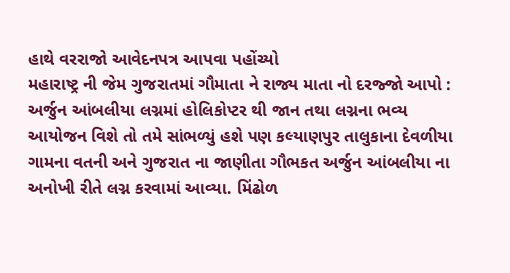હાથે વરરાજો આવેદનપત્ર આપવા પહોંચ્યો
મહારાષ્ટ્ર ની જેમ ગુજરાતમાં ગૌમાતા ને રાજ્ય માતા નો દરજ્જો આપો : અર્જુન આંબલીયા લગ્નમાં હોલિકોપ્ટર થી જાન તથા લગ્નના ભવ્ય આયોજન વિશે તો તમે સાંભળ્યું હશે પણ કલ્યાણપુર તાલુકાના દેવળીયા ગામના વતની અને ગુજરાત ના જાણીતા ગૌભકત અર્જુન આંબલીયા ના અનોખી રીતે લગ્ન કરવામાં આવ્યા. મિંઢોળ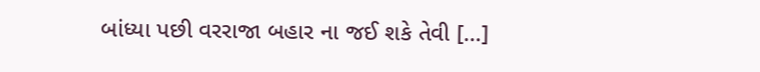બાંધ્યા પછી વરરાજા બહાર ના જઈ શકે તેવી […]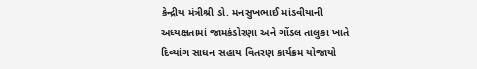કેન્દ્રીય મંત્રીશ્રી ડો. મનસુખભાઈ માંડવીયાની અધ્યક્ષતામાં જામકંડોરણા અને ગોંડલ તાલુકા ખાતે દિવ્યાંગ સાધન સહાય વિતરણ કાર્યક્રમ યોજાયો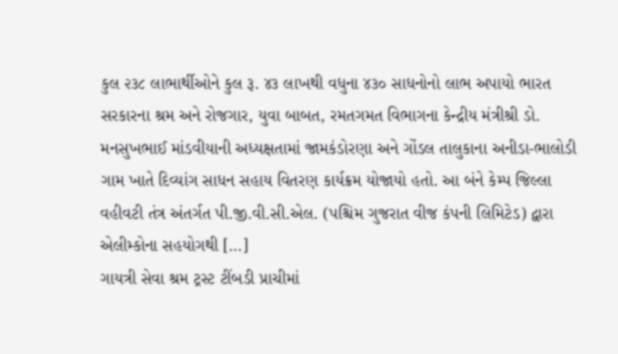કુલ ૨૩૮ લાભાર્થીઓને કુલ રૂ. ૪૩ લાખથી વધુના ૪૩૦ સાધનોનો લાભ અપાયો ભારત સરકારના શ્રમ અને રોજગાર, યુવા બાબત, રમતગમત વિભાગના કેન્દ્રીય મંત્રીશ્રી ડો. મનસુખભાઈ માંડવીયાની અધ્યક્ષતામાં જામકંડોરણા અને ગોંડલ તાલુકાના અનીડા-ભાલોડી ગામ ખાતે દિવ્યાંગ સાધન સહાય વિતરણ કાર્યક્રમ યોજાયો હતો. આ બંને કેમ્પ જિલ્લા વહીવટી તંત્ર અંતર્ગત પી.જી.વી.સી.એલ. (પશ્ચિમ ગુજરાત વીજ કંપની લિમિટેડ) દ્વારા એલીમ્કોના સહયોગથી […]
ગાયત્રી સેવા શ્રમ ટ્રસ્ટ ટીંબડી પ્રાચીમાં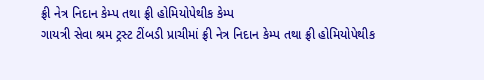ફ્રી નેત્ર નિદાન કેમ્પ તથા ફ્રી હોમિયોપેથીક કેમ્પ
ગાયત્રી સેવા શ્રમ ટ્રસ્ટ ટીંબડી પ્રાચીમાં ફ્રી નેત્ર નિદાન કેમ્પ તથા ફ્રી હોમિયોપેથીક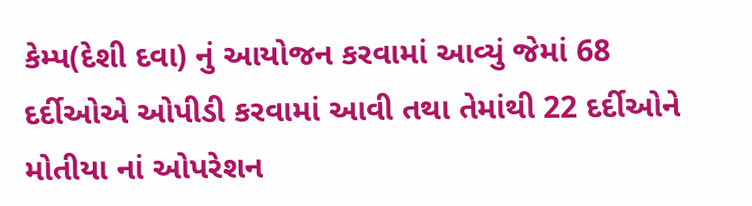કેમ્પ(દેશી દવા) નું આયોજન કરવામાં આવ્યું જેમાં 68 દર્દીઓએ ઓપીડી કરવામાં આવી તથા તેમાંથી 22 દર્દીઓને મોતીયા નાં ઓપરેશન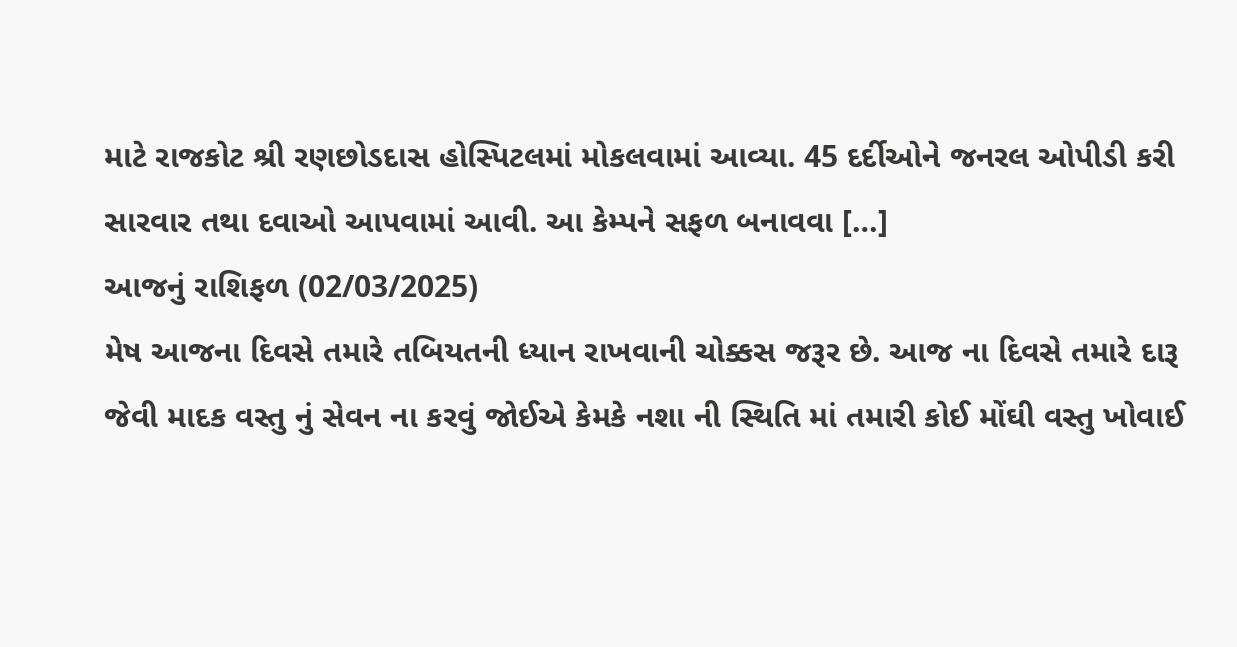માટે રાજકોટ શ્રી રણછોડદાસ હોસ્પિટલમાં મોકલવામાં આવ્યા. 45 દર્દીઓને જનરલ ઓપીડી કરી સારવાર તથા દવાઓ આપવામાં આવી. આ કેમ્પને સફળ બનાવવા […]
આજનું રાશિફળ (02/03/2025)
મેષ આજના દિવસે તમારે તબિયતની ધ્યાન રાખવાની ચોક્કસ જરૂર છે. આજ ના દિવસે તમારે દારૂ જેવી માદક વસ્તુ નું સેવન ના કરવું જોઈએ કેમકે નશા ની સ્થિતિ માં તમારી કોઈ મોંઘી વસ્તુ ખોવાઈ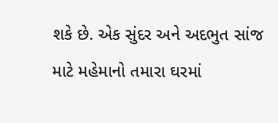શકે છે. એક સુંદર અને અદભુત સાંજ માટે મહેમાનો તમારા ઘરમાં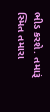ભીડ કરશે. તમારૂં સ્મિત તમારા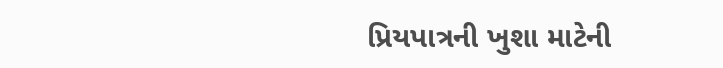પ્રિયપાત્રની ખુશા માટેની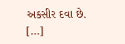અકસીર દવા છે. […]